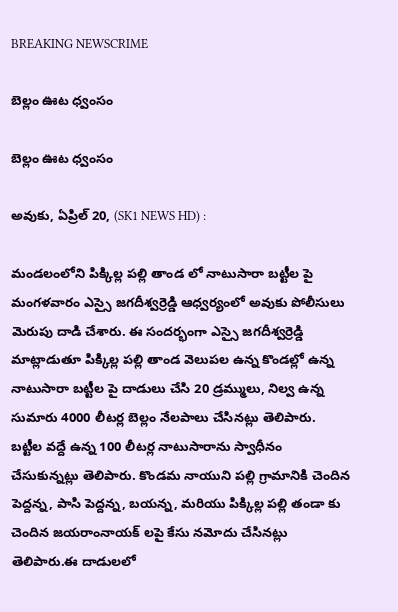BREAKING NEWSCRIME

బెల్లం ఊట ధ్వంసం

బెల్లం ఊట ధ్వంసం

అవుకు, ఏప్రిల్ 20, (SK1 NEWS HD) :

మండలంలోని పిక్కిల్ల పల్లి తాండ లో నాటుసారా బట్టీల పై మంగళవారం ఎస్సై జగదీశ్వర్రెడ్డి ఆధ్వర్యంలో అవుకు పోలీసులు మెరుపు దాడి చేశారు. ఈ సందర్భంగా ఎస్సై జగదీశ్వర్రెడ్డి మాట్లాడుతూ పిక్కిల్ల పల్లి తాండ వెలుపల ఉన్న కొండల్లో ఉన్న నాటుసారా బట్టీల పై దాడులు చేసి 20 డ్రమ్ములు, నిల్వ ఉన్న సుమారు 4000 లీటర్ల బెల్లం నేలపాలు చేసినట్లు తెలిపారు. బట్టీల వద్దే ఉన్న 100 లీటర్ల నాటుసారాను స్వాధీనం చేసుకున్నట్లు తెలిపారు. కొండమ నాయుని పల్లి గ్రామానికి చెందిన పెద్దన్న, పాసి పెద్దన్న, బయన్న, మరియు పిక్కిల్ల పల్లి తండా కు చెందిన జయరాంనాయక్ లపై కేసు నమోదు చేసినట్లు తెలిపారు.ఈ దాడులలో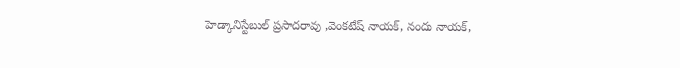హెడ్కానిస్టేబుల్ ప్రసాదరావు ,వెంకటేష్ నాయక్, నందు నాయక్,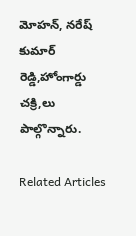మోహన్, నరేష్ కుమార్ రెడ్డి,హోంగార్డు చక్రి,లు పాల్గొన్నారు.

Related Articles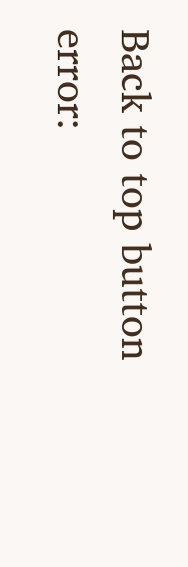Back to top button
error: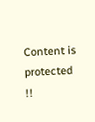Content is protected !!